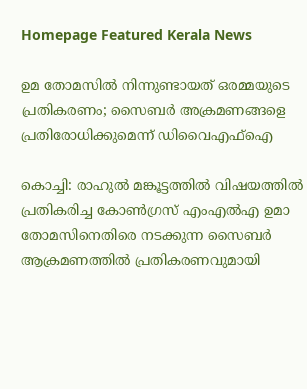Homepage Featured Kerala News

ഉമ തോമസിൽ നിന്നുണ്ടായത് ഒരമ്മയുടെ പ്രതികരണം; സൈബർ അക്രമണങ്ങളെ പ്രതിരോധിക്കുമെന്ന് ഡിവൈഎഫ്ഐ

കൊച്ചി: രാഹുൽ മങ്കൂട്ടത്തിൽ വിഷയത്തിൽ പ്രതികരിച്ച കോൺഗ്രസ് എംഎൽഎ ഉമാ തോമസിനെതിരെ നടക്കുന്ന സൈബർ ആക്രമണത്തിൽ പ്രതികരണവുമായി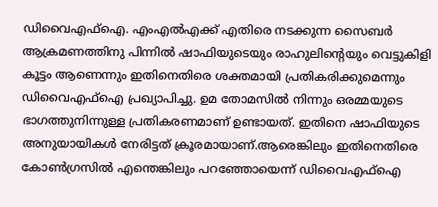ഡിവൈഎഫ്ഐ. എംഎൽഎക്ക് എതിരെ നടക്കുന്ന സൈബർ ആക്രമണത്തിനു പിന്നിൽ ഷാഫിയുടെയും രാഹുലിന്റെയും വെട്ടുകിളി കൂട്ടം ആണെന്നും ഇതിനെതിരെ ശക്തമായി പ്രതികരിക്കുമെന്നും ഡിവൈഎഫ്ഐ പ്രഖ്യാപിച്ചു. ഉമ തോമസിൽ നിന്നും ഒരമ്മയുടെ ഭാഗത്തുനിന്നുള്ള പ്രതികരണമാണ് ഉണ്ടായത്. ഇതിനെ ഷാഫിയുടെ അനുയായികൾ നേരിട്ടത് ക്രൂരമായാണ്‌.ആരെങ്കിലും ഇതിനെതിരെ കോൺഗ്രസിൽ എന്തെങ്കിലും പറഞ്ഞോയെന്ന് ഡിവൈഎഫ്ഐ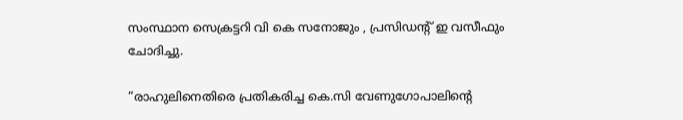സംസ്ഥാന സെക്രട്ടറി വി കെ സനോജും , പ്രസിഡന്റ് ഇ വസീഫും ചോദിച്ചു.

“രാഹുലിനെതിരെ പ്രതികരിച്ച കെ.സി വേണുഗോപാലിന്റെ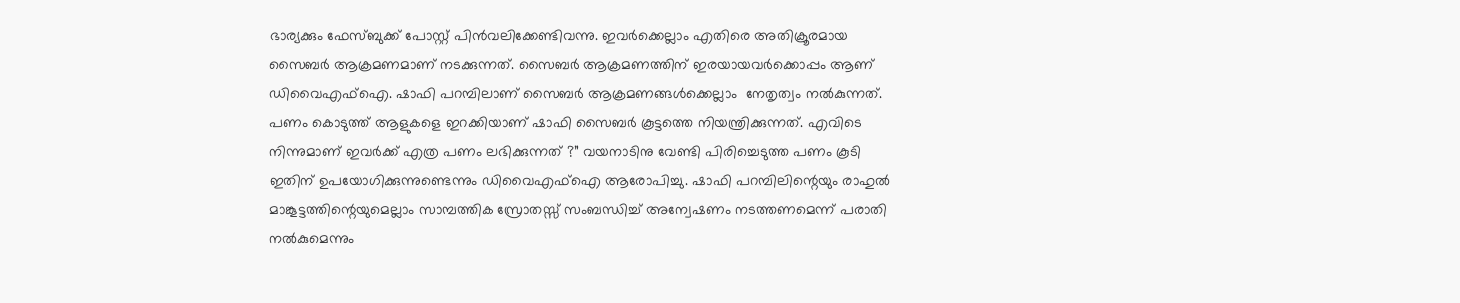ഭാര്യക്കും ഫേസ്ബുക്ക് പോസ്റ്റ് പിൻവലിക്കേണ്ടിവന്നു. ഇവർക്കെല്ലാം എതിരെ അതിക്രൂരമായ സൈബർ ആക്രമണമാണ് നടക്കുന്നത്. സൈബർ ആക്രമണത്തിന് ഇരയായവർക്കൊപ്പം ആണ് ഡിവൈഎഫ്ഐ. ഷാഫി പറമ്പിലാണ് സൈബർ ആക്രമണങ്ങൾക്കെല്ലാം  നേതൃത്വം നൽകുന്നത്. പണം കൊടുത്ത് ആളുകളെ ഇറക്കിയാണ് ഷാഫി സൈബർ കൂട്ടത്തെ നിയന്ത്രിക്കുന്നത്. എവിടെ നിന്നുമാണ് ഇവർക്ക് എത്ര പണം ലഭിക്കുന്നത് ?” വയനാടിനു വേണ്ടി പിരിച്ചെടുത്ത പണം കൂടി ഇതിന് ഉപയോഗിക്കുന്നുണ്ടെന്നും ഡിവൈഎഫ്ഐ ആരോപിച്ചു. ഷാഫി പറമ്പിലിന്റെയും രാഹുൽ മാങ്കൂട്ടത്തിന്റെയുമെല്ലാം സാമ്പത്തിക സ്രോതസ്സ് സംബന്ധിച്ച് അന്വേഷണം നടത്തണമെന്ന് പരാതി നൽകുമെന്നും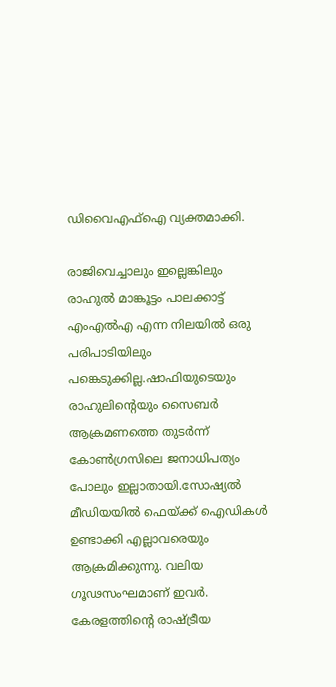ഡിവൈഎഫ്ഐ വ്യക്തമാക്കി.

രാജിവെച്ചാലും ഇല്ലെങ്കിലും രാഹുൽ മാങ്കൂട്ടം പാലക്കാട്ട് എംഎൽഎ എന്ന നിലയിൽ ഒരു പരിപാടിയിലും പങ്കെടുക്കില്ല.ഷാഫിയുടെയും രാഹുലിന്റെയും സൈബർ ആക്രമണത്തെ തുടർന്ന് കോൺഗ്രസിലെ ജനാധിപത്യം പോലും ഇല്ലാതായി.സോഷ്യൽ മീഡിയയിൽ ഫെയ്ക്ക് ഐഡികൾ ഉണ്ടാക്കി എല്ലാവരെയും ആക്രമിക്കുന്നു. വലിയ ഗൂഢസംഘമാണ് ഇവർ. കേരളത്തിന്റെ രാഷ്ട്രീയ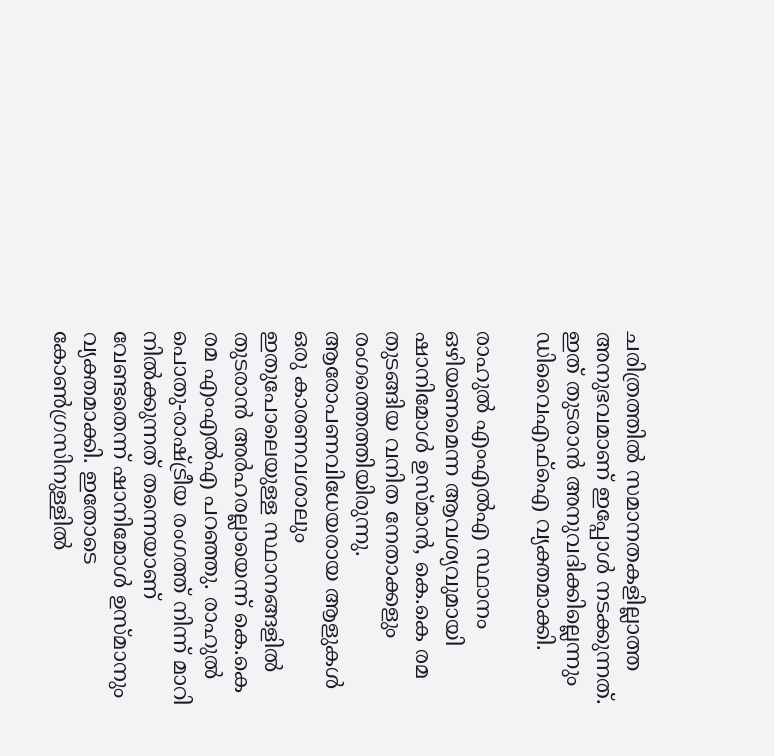ചരിത്രത്തിൽ സമാനതകളില്ലാത്ത അനുഭവമാണ് ഇപ്പോൾ നടക്കുന്നത്. ഇത് തുടരാൻ അനുവദിക്കില്ലെന്നും ഡിവൈഎഫ്ഐ വ്യക്തമാക്കി.

രാഹുൽ എംഎൽഎ സ്ഥാനം ഒഴിയണമെന്ന ആവശ്യവുമായി ഷാനിമോൾ ഉസ്മാൻ, കെ.കെ രമ തുടങ്ങിയ വനിത നേതാക്കളും രംഗത്തെത്തിയിരുന്നു. ആരോപണവിധേയരായ ആളുകൾ ഒരു കാരണവശാലും ഇതുപോലെയുള്ള സ്ഥാനങ്ങളിൽ തുടരാൻ അർഹരല്ലായെന്ന് കെ.കെ രമ എംഎൽഎ പറഞ്ഞു. രാഹുൽ പൊതു-രാഷ്ട്രീയ രംഗത്ത് നിന്ന് മാറി നിൽക്കുന്നത് തന്നെയാണ് വേണ്ടതെന്ന് ഷാനിമോൾ ഉസ്മാനും വ്യക്തമാക്കി. ഇതോടെ കോൺഗ്രസിനുള്ളിൽ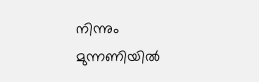നിന്നും മുന്നണിയിൽ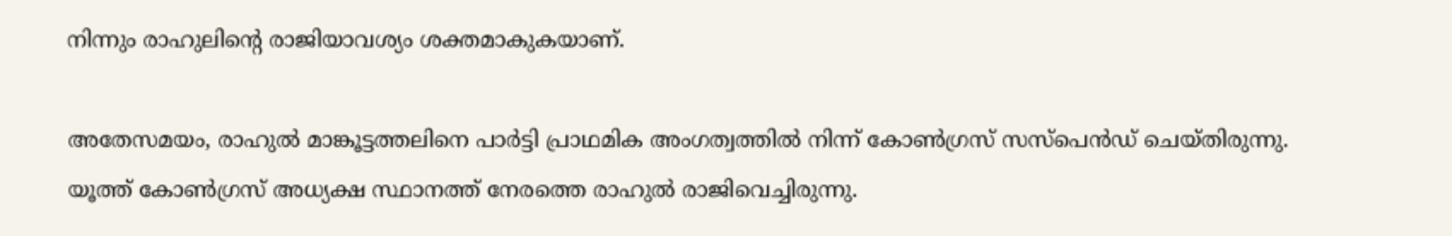നിന്നും രാഹുലിന്റെ രാജിയാവശ്യം ശക്തമാകുകയാണ്.

അതേസമയം, രാഹുൽ മാങ്കൂട്ടത്തലിനെ പാർട്ടി പ്രാഥമിക അംഗത്വത്തിൽ നിന്ന് കോൺഗ്രസ് സസ്പെൻഡ് ചെയ്തിരുന്നു. യൂത്ത് കോൺഗ്രസ് അധ്യക്ഷ സ്ഥാനത്ത് നേരത്തെ രാഹുൽ രാജിവെച്ചിരുന്നു.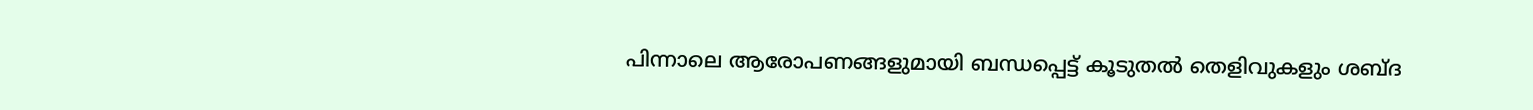പിന്നാലെ ആരോപണങ്ങളുമായി ബന്ധപ്പെട്ട് കൂടുതൽ തെളിവുകളും ശബ്ദ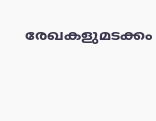രേഖകളുമടക്കം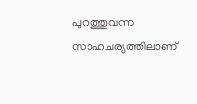പുറത്തുവന്ന സാഹചര്യത്തിലാണ്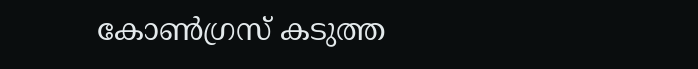കോൺഗ്രസ് കടുത്ത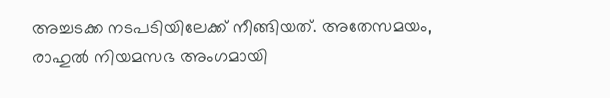അച്ചടക്ക നടപടിയിലേക്ക് നീങ്ങിയത്. അതേസമയം, രാഹുൽ നിയമസഭ അംഗമായി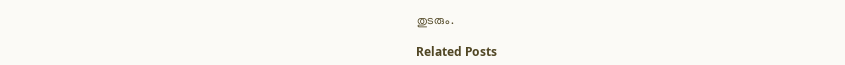തുടരും.

Related Posts